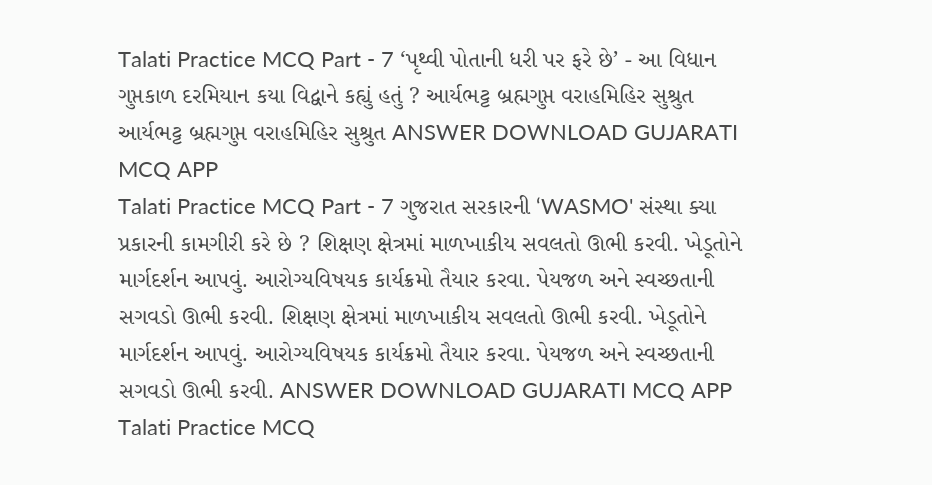Talati Practice MCQ Part - 7 ‘પૃથ્વી પોતાની ધરી પર ફરે છે’ - આ વિધાન ગુપ્તકાળ દરમિયાન કયા વિદ્વાને કહ્યું હતું ? આર્યભટ્ટ બ્રહ્મગુપ્ત વરાહમિહિર સુશ્રુત આર્યભટ્ટ બ્રહ્મગુપ્ત વરાહમિહિર સુશ્રુત ANSWER DOWNLOAD GUJARATI MCQ APP
Talati Practice MCQ Part - 7 ગુજરાત સરકારની ‘WASMO' સંસ્થા ક્યા પ્રકારની કામગીરી કરે છે ? શિક્ષણ ક્ષેત્રમાં માળખાકીય સવલતો ઊભી કરવી. ખેડૂતોને માર્ગદર્શન આપવું. આરોગ્યવિષયક કાર્યક્રમો તૈયાર કરવા. પેયજળ અને સ્વચ્છતાની સગવડો ઊભી કરવી. શિક્ષણ ક્ષેત્રમાં માળખાકીય સવલતો ઊભી કરવી. ખેડૂતોને માર્ગદર્શન આપવું. આરોગ્યવિષયક કાર્યક્રમો તૈયાર કરવા. પેયજળ અને સ્વચ્છતાની સગવડો ઊભી કરવી. ANSWER DOWNLOAD GUJARATI MCQ APP
Talati Practice MCQ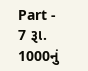Part - 7 રૂા. 1000નું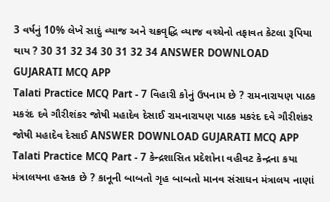3 વર્ષનું 10% લેખે સાદું વ્યાજ અને ચક્રવૃદ્ધિ વ્યાજ વચ્ચેનો તફાવત કેટલા રૂપિયા થાય ? 30 31 32 34 30 31 32 34 ANSWER DOWNLOAD GUJARATI MCQ APP
Talati Practice MCQ Part - 7 વિહારી કોનું ઉપનામ છે ? રામનારાયણ પાઠક મકરંદ દવે ગૌરીશંકર જોષી મહાદેવ દેસાઈ રામનારાયણ પાઠક મકરંદ દવે ગૌરીશંકર જોષી મહાદેવ દેસાઈ ANSWER DOWNLOAD GUJARATI MCQ APP
Talati Practice MCQ Part - 7 કેન્દ્રશાસિત પ્રદેશોના વહીવટ કેન્દ્રના કયા મંત્રાલયના હસ્તક છે ? કાનૂની બાબતો ગૃહ બાબતો માનવ સંસાધન મંત્રાલય નાણાં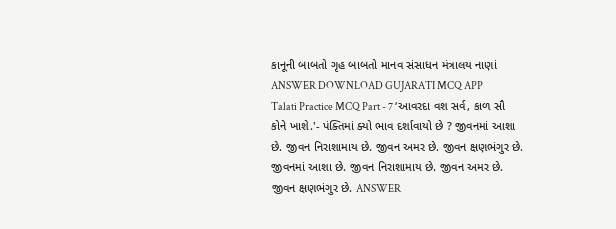કાનૂની બાબતો ગૃહ બાબતો માનવ સંસાધન મંત્રાલય નાણાં ANSWER DOWNLOAD GUJARATI MCQ APP
Talati Practice MCQ Part - 7 ‘આવરદા વશ સર્વ, કાળ સૌ કોને ખાશે.'- પંક્તિમાં ક્યો ભાવ દર્શાવાયો છે ? જીવનમાં આશા છે. જીવન નિરાશામાય છે. જીવન અમર છે. જીવન ક્ષણભંગુર છે. જીવનમાં આશા છે. જીવન નિરાશામાય છે. જીવન અમર છે. જીવન ક્ષણભંગુર છે. ANSWER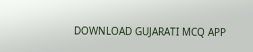DOWNLOAD GUJARATI MCQ APP